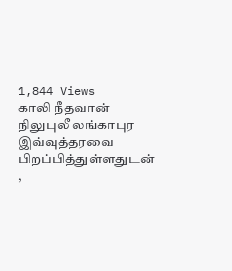1,844 Views
காலி நீதவான் நிலுபுலீ லங்காபுர இவ்வுத்தரவை பிறப்பித்துள்ளதுடன் ,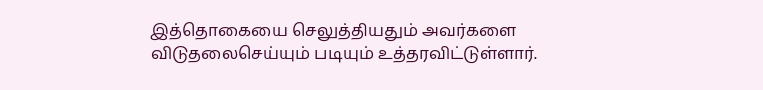இத்தொகையை செலுத்தியதும் அவர்களை விடுதலைசெய்யும் படியும் உத்தரவிட்டுள்ளார்.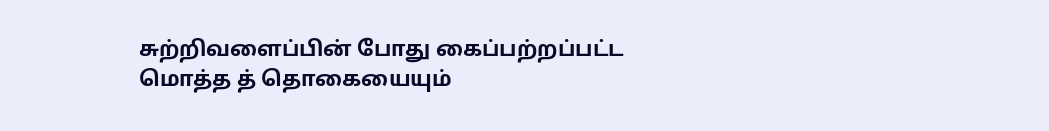சுற்றிவளைப்பின் போது கைப்பற்றப்பட்ட மொத்த த் தொகையையும்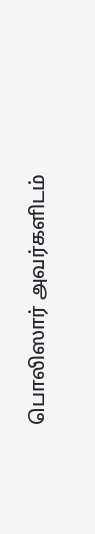பொலிஸார் அவர்களிடம்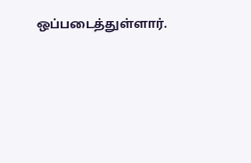ஒப்படைத்துள்ளார்.